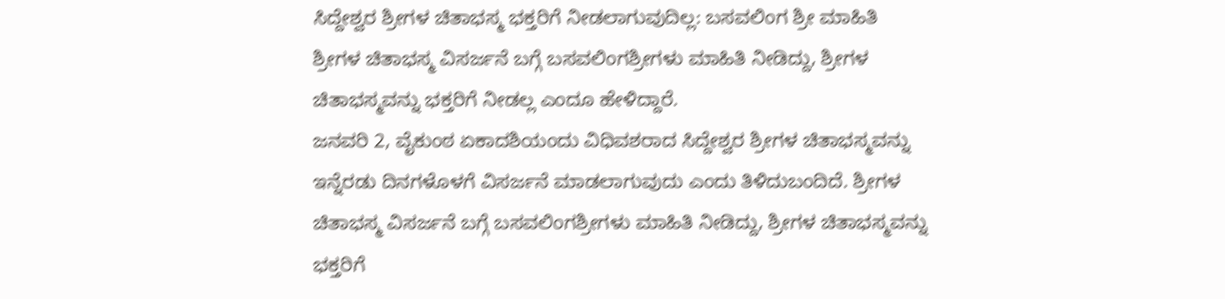ಸಿದ್ದೇಶ್ವರ ಶ್ರೀಗಳ ಚಿತಾಭಸ್ಮ ಭಕ್ತರಿಗೆ ನೀಡಲಾಗುವುದಿಲ್ಲ: ಬಸವಲಿಂಗ ಶ್ರೀ ಮಾಹಿತಿ
ಶ್ರೀಗಳ ಚಿತಾಭಸ್ಮ ವಿಸರ್ಜನೆ ಬಗ್ಗೆ ಬಸವಲಿಂಗಶ್ರೀಗಳು ಮಾಹಿತಿ ನೀಡಿದ್ದು, ಶ್ರೀಗಳ ಚಿತಾಭಸ್ಮವನ್ನು ಭಕ್ತರಿಗೆ ನೀಡಲ್ಲ ಎಂದೂ ಹೇಳಿದ್ದಾರೆ.
ಜನವರಿ 2, ವೈಕುಂಠ ಏಕಾದಶಿಯಂದು ವಿಧಿವಶರಾದ ಸಿದ್ದೇಶ್ವರ ಶ್ರೀಗಳ ಚಿತಾಭಸ್ಮವನ್ನು ಇನ್ನೆರಡು ದಿನಗಳೊಳಗೆ ವಿಸರ್ಜನೆ ಮಾಡಲಾಗುವುದು ಎಂದು ತಿಳಿದುಬಂದಿದೆ. ಶ್ರೀಗಳ ಚಿತಾಭಸ್ಮ ವಿಸರ್ಜನೆ ಬಗ್ಗೆ ಬಸವಲಿಂಗಶ್ರೀಗಳು ಮಾಹಿತಿ ನೀಡಿದ್ದು, ಶ್ರೀಗಳ ಚಿತಾಭಸ್ಮವನ್ನು ಭಕ್ತರಿಗೆ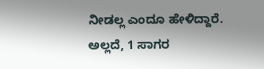ನೀಡಲ್ಲ ಎಂದೂ ಹೇಳಿದ್ದಾರೆ. ಅಲ್ಲದೆ, 1 ಸಾಗರ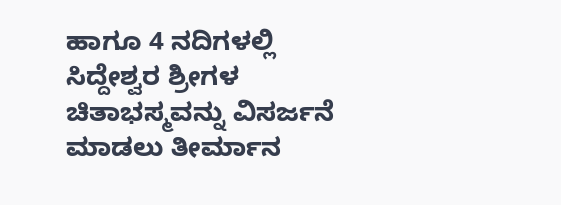ಹಾಗೂ 4 ನದಿಗಳಲ್ಲಿ ಸಿದ್ದೇಶ್ವರ ಶ್ರೀಗಳ ಚಿತಾಭಸ್ಮವನ್ನು ವಿಸರ್ಜನೆ ಮಾಡಲು ತೀರ್ಮಾನ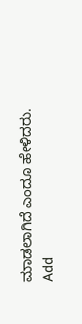ಮಾಡಲಾಗಿದೆ ಎಂದೂ ಹೇಳಿದರು.
Add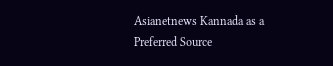Asianetnews Kannada as a Preferred Source